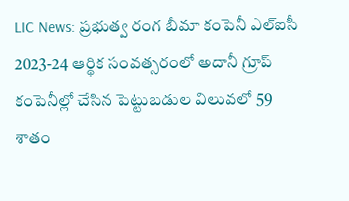LIC News: ప్రభుత్వ రంగ బీమా కంపెనీ ఎల్ఐసీ 2023-24 ఆర్థిక సంవత్సరంలో అదానీ గ్రూప్ కంపెనీల్లో చేసిన పెట్టుబడుల విలువలో 59 శాతం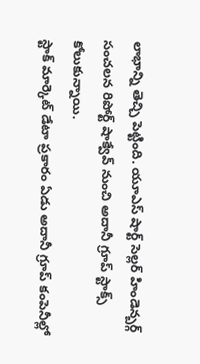లాభాన్ని తెచ్చి పెట్టింది. యూఎస్ షార్ట్ సెల్లర్ హిండెన్బర్గ్ సంచలన రిపోర్ట్ షాక్వేవ్ నుంచి అదానీ గ్రూప్ స్టాక్స్ కోలుకున్నాయి.
స్టాక్ మార్కెట్ డేటా ప్రకారం ఏడు అదానీ గ్రూప్ కంపెనీల్లో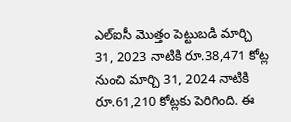ఎల్ఐసీ మొత్తం పెట్టుబడి మార్చి 31, 2023 నాటికి రూ.38,471 కోట్ల నుంచి మార్చి 31, 2024 నాటికి రూ.61,210 కోట్లకు పెరిగింది. ఈ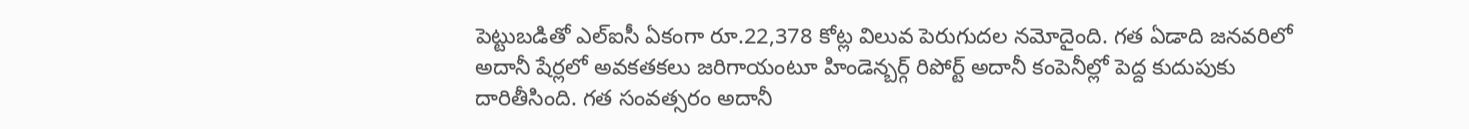పెట్టుబడితో ఎల్ఐసీ ఏకంగా రూ.22,378 కోట్ల విలువ పెరుగుదల నమోదైంది. గత ఏడాది జనవరిలో అదానీ షేర్లలో అవకతకలు జరిగాయంటూ హిండెన్బర్గ్ రిపోర్ట్ అదానీ కంపెనీల్లో పెద్ద కుదుపుకు దారితీసింది. గత సంవత్సరం అదానీ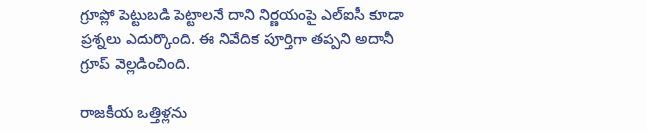గ్రూప్లో పెట్టుబడి పెట్టాలనే దాని నిర్ణయంపై ఎల్ఐసీ కూడా ప్రశ్నలు ఎదుర్కొంది. ఈ నివేదిక పూర్తిగా తప్పని అదానీ గ్రూప్ వెల్లడించింది.

రాజకీయ ఒత్తిళ్లను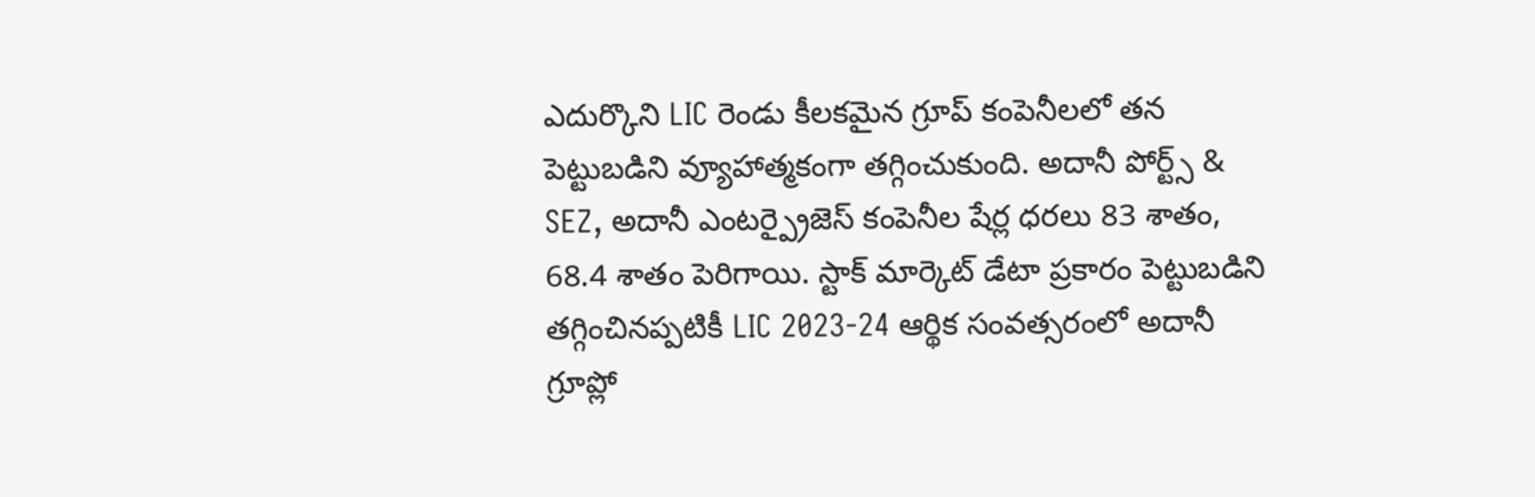ఎదుర్కొని LIC రెండు కీలకమైన గ్రూప్ కంపెనీలలో తన పెట్టుబడిని వ్యూహాత్మకంగా తగ్గించుకుంది. అదానీ పోర్ట్స్ & SEZ, అదానీ ఎంటర్ప్రైజెస్ కంపెనీల షేర్ల ధరలు 83 శాతం, 68.4 శాతం పెరిగాయి. స్టాక్ మార్కెట్ డేటా ప్రకారం పెట్టుబడిని తగ్గించినప్పటికీ LIC 2023-24 ఆర్థిక సంవత్సరంలో అదానీ గ్రూప్లో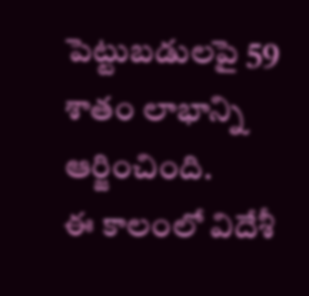పెట్టుబడులపై 59 శాతం లాభాన్ని ఆర్జించింది.
ఈ కాలంలో విదేశీ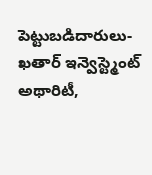పెట్టుబడిదారులు- ఖతార్ ఇన్వెస్ట్మెంట్ అథారిటీ,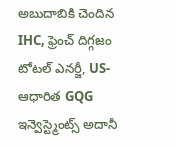అబుదాబికి చెందిన IHC, ఫ్రెంచ్ దిగ్గజం టోటల్ ఎనర్జీ, US-ఆధారిత GQG ఇన్వెస్ట్మెంట్స్ అదానీ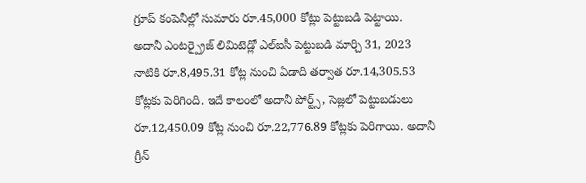గ్రూప్ కంపెనీల్లో సుమారు రూ.45,000 కోట్లు పెట్టుబడి పెట్టాయి.
అదానీ ఎంటర్ప్రైజ్ లిమిటెడ్లో ఎల్ఐసీ పెట్టుబడి మార్చి 31, 2023 నాటికి రూ.8,495.31 కోట్ల నుంచి ఏడాది తర్వాత రూ.14,305.53 కోట్లకు పెరిగింది. ఇదే కాలంలో అదానీ పోర్ట్స్, సెజ్లలో పెట్టుబడులు రూ.12,450.09 కోట్ల నుంచి రూ.22,776.89 కోట్లకు పెరిగాయి. అదానీ గ్రీన్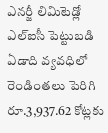ఎనర్జీ లిమిటెడ్లో ఎల్ఐసీ పెట్టుబడి ఏడాది వ్యవధిలో రెండింతలు పెరిగి రూ.3,937.62 కోట్లకు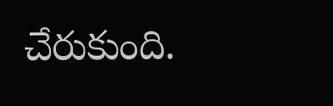చేరుకుంది.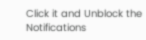Click it and Unblock the Notifications